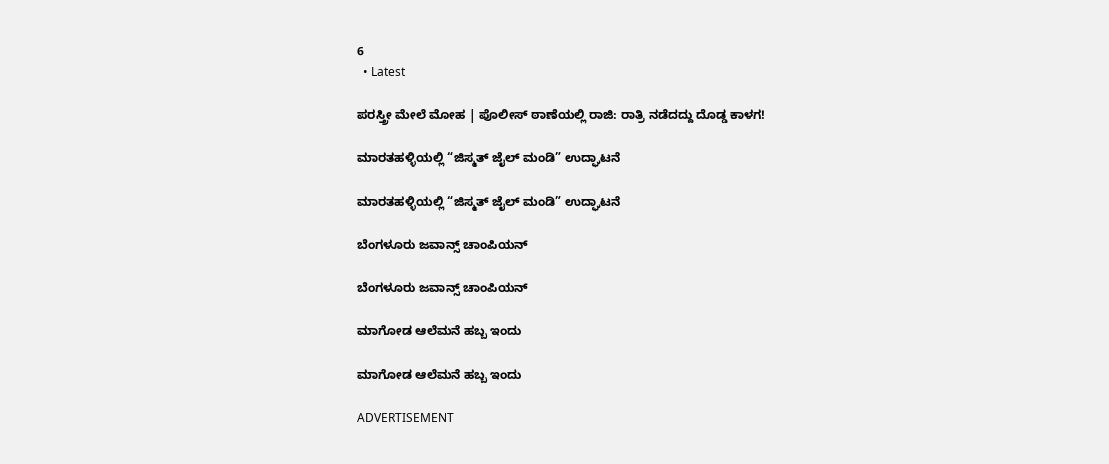6
  • Latest

ಪರಸ್ತ್ರೀ ಮೇಲೆ ಮೋಹ | ಪೊಲೀಸ್ ಠಾಣೆಯಲ್ಲಿ ರಾಜಿ: ರಾತ್ರಿ ನಡೆದದ್ದು ದೊಡ್ಡ ಕಾಳಗ!

ಮಾರತಹಳ್ಳಿಯಲ್ಲಿ “ಜಿಸ್ಮತ್ ಜೈಲ್ ಮಂಡಿ” ಉದ್ಘಾಟನೆ

ಮಾರತಹಳ್ಳಿಯಲ್ಲಿ “ಜಿಸ್ಮತ್ ಜೈಲ್ ಮಂಡಿ” ಉದ್ಘಾಟನೆ

ಬೆಂಗಳೂರು ಜವಾನ್ಸ್ ಚಾಂಪಿಯನ್

ಬೆಂಗಳೂರು ಜವಾನ್ಸ್ ಚಾಂಪಿಯನ್

ಮಾಗೋಡ ಆಲೆಮನೆ ಹಬ್ಬ ಇಂದು

ಮಾಗೋಡ ಆಲೆಮನೆ ಹಬ್ಬ ಇಂದು

ADVERTISEMENT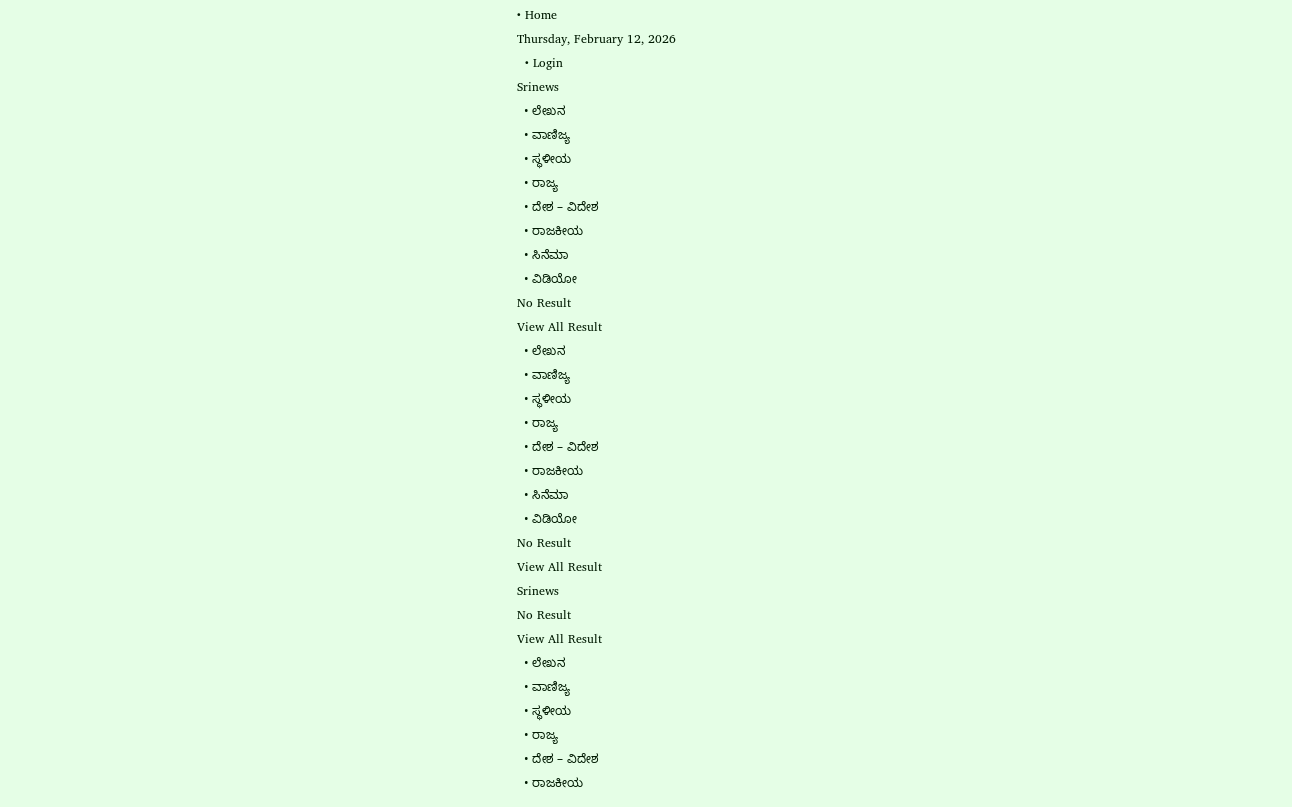• Home
Thursday, February 12, 2026
  • Login
Srinews
  • ಲೇಖನ
  • ವಾಣಿಜ್ಯ
  • ಸ್ಥಳೀಯ
  • ರಾಜ್ಯ
  • ದೇಶ – ವಿದೇಶ
  • ರಾಜಕೀಯ
  • ಸಿನೆಮಾ
  • ವಿಡಿಯೋ
No Result
View All Result
  • ಲೇಖನ
  • ವಾಣಿಜ್ಯ
  • ಸ್ಥಳೀಯ
  • ರಾಜ್ಯ
  • ದೇಶ – ವಿದೇಶ
  • ರಾಜಕೀಯ
  • ಸಿನೆಮಾ
  • ವಿಡಿಯೋ
No Result
View All Result
Srinews
No Result
View All Result
  • ಲೇಖನ
  • ವಾಣಿಜ್ಯ
  • ಸ್ಥಳೀಯ
  • ರಾಜ್ಯ
  • ದೇಶ – ವಿದೇಶ
  • ರಾಜಕೀಯ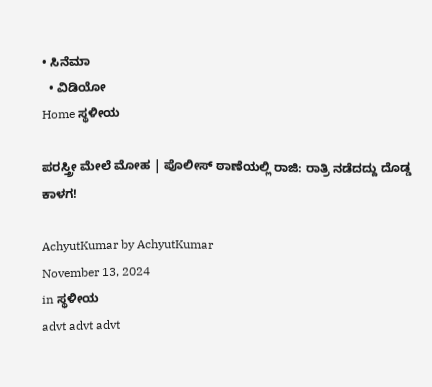• ಸಿನೆಮಾ
  • ವಿಡಿಯೋ
Home ಸ್ಥಳೀಯ

ಪರಸ್ತ್ರೀ ಮೇಲೆ ಮೋಹ | ಪೊಲೀಸ್ ಠಾಣೆಯಲ್ಲಿ ರಾಜಿ: ರಾತ್ರಿ ನಡೆದದ್ದು ದೊಡ್ಡ ಕಾಳಗ!

AchyutKumar by AchyutKumar
November 13, 2024
in ಸ್ಥಳೀಯ
advt advt advt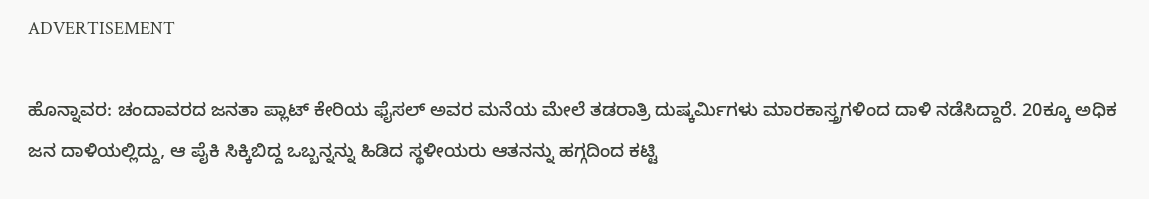ADVERTISEMENT

ಹೊನ್ನಾವರ: ಚಂದಾವರದ ಜನತಾ ಪ್ಲಾಟ್ ಕೇರಿಯ ಫೈಸಲ್ ಅವರ ಮನೆಯ ಮೇಲೆ ತಡರಾತ್ರಿ ದುಷ್ಕರ್ಮಿಗಳು ಮಾರಕಾಸ್ತ್ರಗಳಿಂದ ದಾಳಿ ನಡೆಸಿದ್ದಾರೆ. 20ಕ್ಕೂ ಅಧಿಕ ಜನ ದಾಳಿಯಲ್ಲಿದ್ದು, ಆ ಪೈಕಿ ಸಿಕ್ಕಿಬಿದ್ದ ಒಬ್ಬನ್ನನ್ನು ಹಿಡಿದ ಸ್ಥಳೀಯರು ಆತನನ್ನು ಹಗ್ಗದಿಂದ ಕಟ್ಟಿ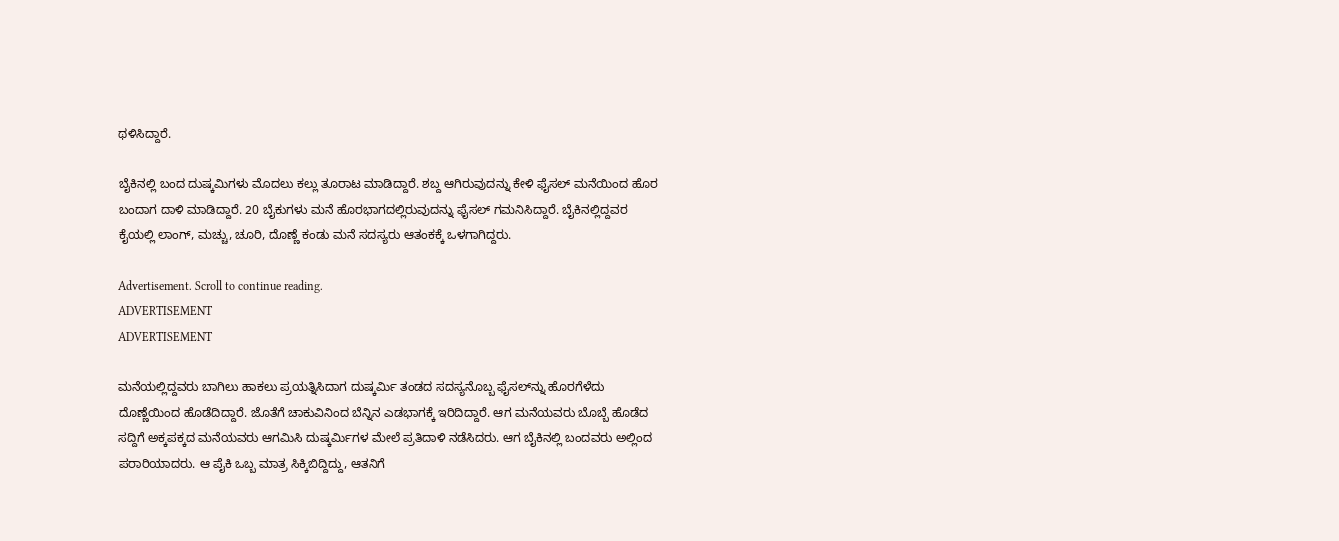ಥಳಿಸಿದ್ದಾರೆ.

ಬೈಕಿನಲ್ಲಿ ಬಂದ ದುಷ್ಕಮಿಗಳು ಮೊದಲು ಕಲ್ಲು ತೂರಾಟ ಮಾಡಿದ್ದಾರೆ. ಶಬ್ದ ಆಗಿರುವುದನ್ನು ಕೇಳಿ ಫೈಸಲ್ ಮನೆಯಿಂದ ಹೊರ ಬಂದಾಗ ದಾಳಿ ಮಾಡಿದ್ದಾರೆ. 20 ಬೈಕುಗಳು ಮನೆ ಹೊರಭಾಗದಲ್ಲಿರುವುದನ್ನು ಫೈಸಲ್ ಗಮನಿಸಿದ್ದಾರೆ. ಬೈಕಿನಲ್ಲಿದ್ದವರ ಕೈಯಲ್ಲಿ ಲಾಂಗ್, ಮಚ್ಚು, ಚೂರಿ, ದೊಣ್ಣೆ ಕಂಡು ಮನೆ ಸದಸ್ಯರು ಆತಂಕಕ್ಕೆ ಒಳಗಾಗಿದ್ದರು.

Advertisement. Scroll to continue reading.
ADVERTISEMENT
ADVERTISEMENT

ಮನೆಯಲ್ಲಿದ್ದವರು ಬಾಗಿಲು ಹಾಕಲು ಪ್ರಯತ್ನಿಸಿದಾಗ ದುಷ್ಕರ್ಮಿ ತಂಡದ ಸದಸ್ಯನೊಬ್ಬ ಫೈಸಲ್‌ನ್ನು ಹೊರಗೆಳೆದು ದೊಣ್ಣೆಯಿಂದ ಹೊಡೆದಿದ್ದಾರೆ. ಜೊತೆಗೆ ಚಾಕುವಿನಿಂದ ಬೆನ್ನಿನ ಎಡಭಾಗಕ್ಕೆ ಇರಿದಿದ್ದಾರೆ. ಆಗ ಮನೆಯವರು ಬೊಬ್ಬೆ ಹೊಡೆದ ಸದ್ದಿಗೆ ಅಕ್ಕಪಕ್ಕದ ಮನೆಯವರು ಆಗಮಿಸಿ ದುಷ್ಕರ್ಮಿಗಳ ಮೇಲೆ ಪ್ರತಿದಾಳಿ ನಡೆಸಿದರು. ಆಗ ಬೈಕಿನಲ್ಲಿ ಬಂದವರು ಅಲ್ಲಿಂದ ಪರಾರಿಯಾದರು. ಆ ಪೈಕಿ ಒಬ್ಬ ಮಾತ್ರ ಸಿಕ್ಕಿಬಿದ್ದಿದ್ದು, ಆತನಿಗೆ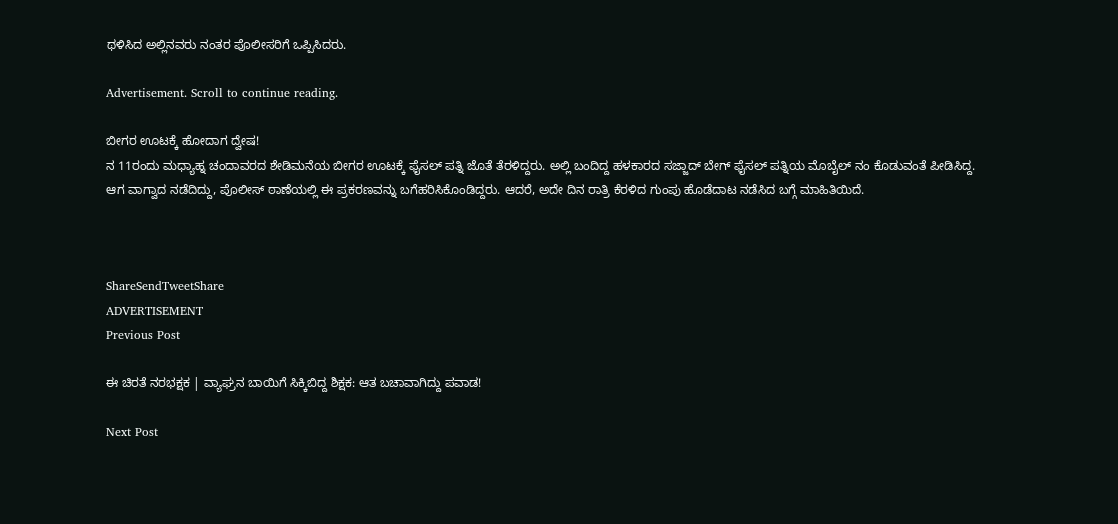ಥಳಿಸಿದ ಅಲ್ಲಿನವರು ನಂತರ ಪೊಲೀಸರಿಗೆ ಒಪ್ಪಿಸಿದರು.

Advertisement. Scroll to continue reading.

ಬೀಗರ ಊಟಕ್ಕೆ ಹೋದಾಗ ದ್ವೇಷ!
ನ 11ರಂದು ಮಧ್ಯಾಹ್ನ ಚಂದಾವರದ ಶೇಡಿಮನೆಯ ಬೀಗರ ಊಟಕ್ಕೆ ಫೈಸಲ್ ಪತ್ನಿ ಜೊತೆ ತೆರಳಿದ್ದರು. ಅಲ್ಲಿ ಬಂದಿದ್ದ ಹಳಕಾರದ ಸಜ್ಜಾದ್ ಬೇಗ್ ಫೈಸಲ್ ಪತ್ನಿಯ ಮೊಬೈಲ್ ನಂ ಕೊಡುವಂತೆ ಪೀಡಿಸಿದ್ದ. ಆಗ ವಾಗ್ವಾದ ನಡೆದಿದ್ದು, ಪೊಲೀಸ್ ಠಾಣೆಯಲ್ಲಿ ಈ ಪ್ರಕರಣವನ್ನು ಬಗೆಹರಿಸಿಕೊಂಡಿದ್ದರು. ಆದರೆ, ಅದೇ ದಿನ ರಾತ್ರಿ ಕೆರಳಿದ ಗುಂಪು ಹೊಡೆದಾಟ ನಡೆಸಿದ ಬಗ್ಗೆ ಮಾಹಿತಿಯಿದೆ.



ShareSendTweetShare
ADVERTISEMENT
Previous Post

ಈ ಚಿರತೆ ನರಭಕ್ಷಕ | ವ್ಯಾಘ್ರನ ಬಾಯಿಗೆ ಸಿಕ್ಕಿಬಿದ್ದ ಶಿಕ್ಷಕ: ಆತ ಬಚಾವಾಗಿದ್ದು ಪವಾಡ!

Next Post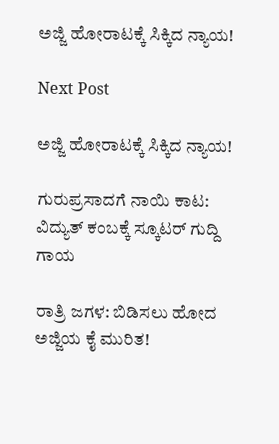ಅಜ್ಜಿ ಹೋರಾಟಕ್ಕೆ ಸಿಕ್ಕಿದ ನ್ಯಾಯ!

Next Post

ಅಜ್ಜಿ ಹೋರಾಟಕ್ಕೆ ಸಿಕ್ಕಿದ ನ್ಯಾಯ!

ಗುರುಪ್ರಸಾದಗೆ ನಾಯಿ ಕಾಟ: ವಿದ್ಯುತ್ ಕಂಬಕ್ಕೆ ಸ್ಕೂಟರ್ ಗುದ್ದಿ ಗಾಯ

ರಾತ್ರಿ ಜಗಳ: ಬಿಡಿಸಲು ಹೋದ ಅಜ್ಜಿಯ ಕೈ ಮುರಿತ!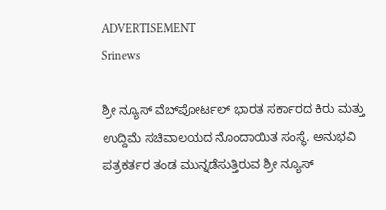ADVERTISEMENT
Srinews

ಶ್ರೀ ನ್ಯೂಸ್ ವೆಬ್‌ಪೋರ್ಟಲ್ ಭಾರತ ಸರ್ಕಾರದ ಕಿರು ಮತ್ತು ಉದ್ದಿಮೆ ಸಚಿವಾಲಯದ ನೊಂದಾಯಿತ ಸಂಸ್ಥೆ. ಅನುಭವಿ ಪತ್ರಕರ್ತರ ತಂಡ ಮುನ್ನಡೆಸುತ್ತಿರುವ ಶ್ರೀ ನ್ಯೂಸ್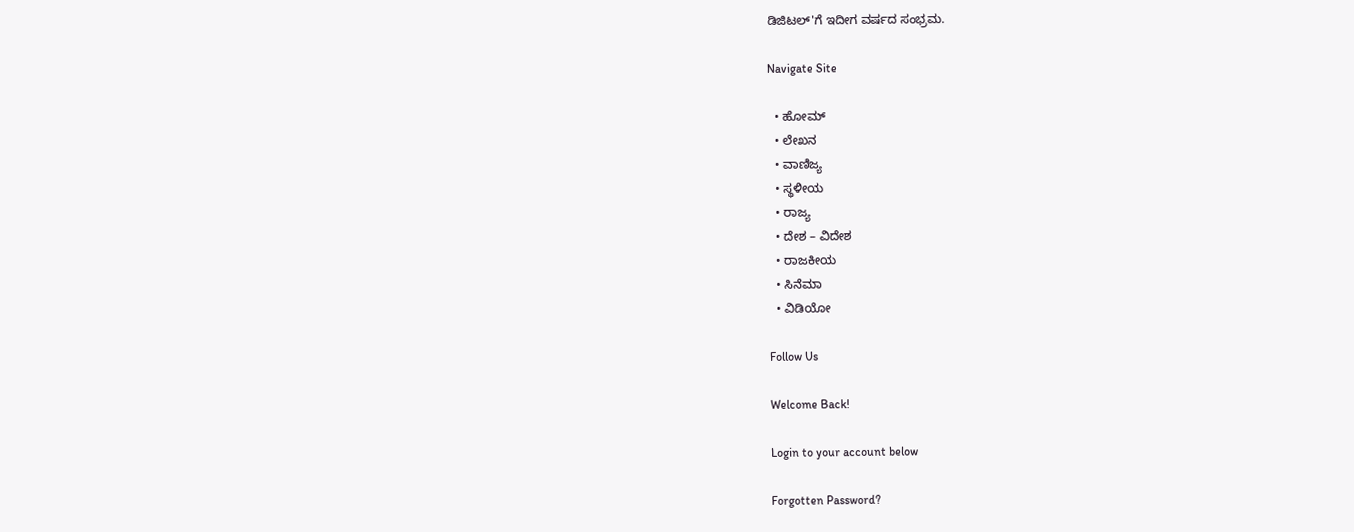ಡಿಜಿಟಲ್'ಗೆ ಇದೀಗ ವರ್ಷದ ಸಂಭ್ರಮ.

Navigate Site

  • ಹೋಮ್
  • ಲೇಖನ
  • ವಾಣಿಜ್ಯ
  • ಸ್ಥಳೀಯ
  • ರಾಜ್ಯ
  • ದೇಶ – ವಿದೇಶ
  • ರಾಜಕೀಯ
  • ಸಿನೆಮಾ
  • ವಿಡಿಯೋ

Follow Us

Welcome Back!

Login to your account below

Forgotten Password?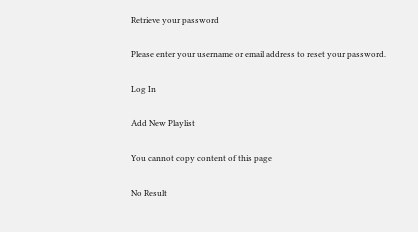Retrieve your password

Please enter your username or email address to reset your password.

Log In

Add New Playlist

You cannot copy content of this page

No Result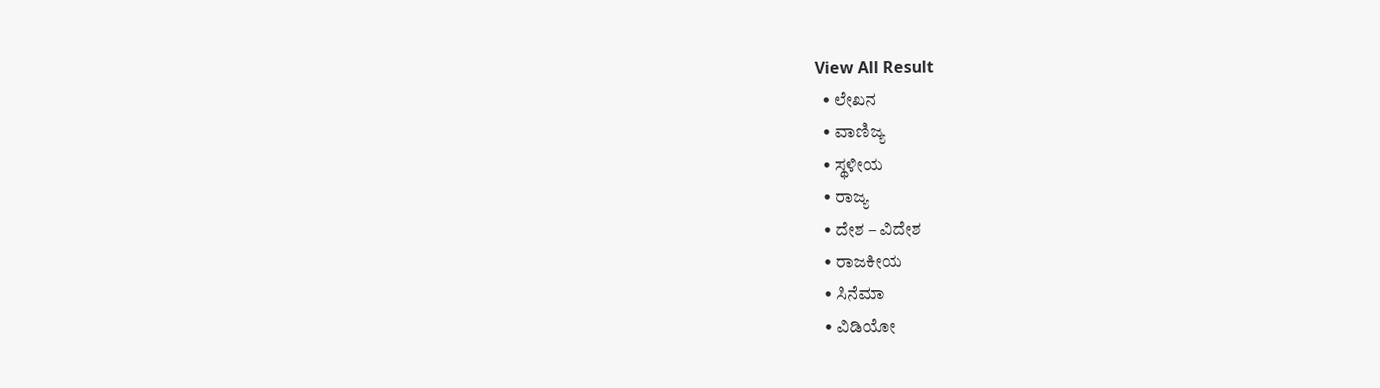View All Result
  • ಲೇಖನ
  • ವಾಣಿಜ್ಯ
  • ಸ್ಥಳೀಯ
  • ರಾಜ್ಯ
  • ದೇಶ – ವಿದೇಶ
  • ರಾಜಕೀಯ
  • ಸಿನೆಮಾ
  • ವಿಡಿಯೋ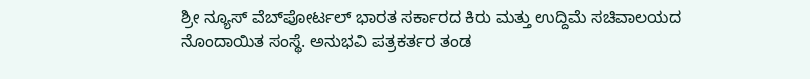ಶ್ರೀ ನ್ಯೂಸ್ ವೆಬ್‌ಪೋರ್ಟಲ್ ಭಾರತ ಸರ್ಕಾರದ ಕಿರು ಮತ್ತು ಉದ್ದಿಮೆ ಸಚಿವಾಲಯದ ನೊಂದಾಯಿತ ಸಂಸ್ಥೆ. ಅನುಭವಿ ಪತ್ರಕರ್ತರ ತಂಡ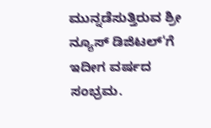ಮುನ್ನಡೆಸುತ್ತಿರುವ ಶ್ರೀ ನ್ಯೂಸ್ ಡಿಜಿಟಲ್'ಗೆ ಇದೀಗ ವರ್ಷದ ಸಂಭ್ರಮ.